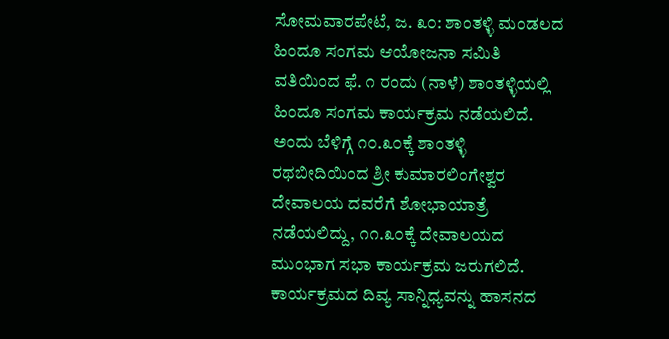ಸೋಮವಾರಪೇಟೆ, ಜ. ೩೦: ಶಾಂತಳ್ಳಿ ಮಂಡಲದ ಹಿಂದೂ ಸಂಗಮ ಆಯೋಜನಾ ಸಮಿತಿ ವತಿಯಿಂದ ಫೆ. ೧ ರಂದು (ನಾಳೆ) ಶಾಂತಳ್ಳಿಯಲ್ಲಿ ಹಿಂದೂ ಸಂಗಮ ಕಾರ್ಯಕ್ರಮ ನಡೆಯಲಿದೆ.
ಅಂದು ಬೆಳಿಗ್ಗೆ ೧೦.೩೦ಕ್ಕೆ ಶಾಂತಳ್ಳಿ ರಥಬೀದಿಯಿಂದ ಶ್ರೀ ಕುಮಾರಲಿಂಗೇಶ್ವರ ದೇವಾಲಯ ದವರೆಗೆ ಶೋಭಾಯಾತ್ರೆ ನಡೆಯಲಿದ್ದು, ೧೧.೩೦ಕ್ಕೆ ದೇವಾಲಯದ ಮುಂಭಾಗ ಸಭಾ ಕಾರ್ಯಕ್ರಮ ಜರುಗಲಿದೆ. ಕಾರ್ಯಕ್ರಮದ ದಿವ್ಯ ಸಾನ್ನಿಧ್ಯವನ್ನು ಹಾಸನದ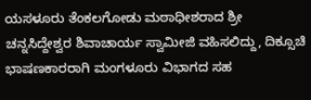ಯಸಳೂರು ತೆಂಕಲಗೋಡು ಮಠಾಧೀಶರಾದ ಶ್ರೀ ಚನ್ನಸಿದ್ದೇಶ್ವರ ಶಿವಾಚಾರ್ಯ ಸ್ವಾಮೀಜಿ ವಹಿಸಲಿದ್ದು, ದಿಕ್ಸೂಚಿ ಭಾಷಣಕಾರರಾಗಿ ಮಂಗಳೂರು ವಿಭಾಗದ ಸಹ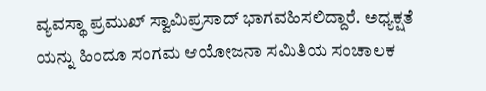ವ್ಯವಸ್ಥಾ ಪ್ರಮುಖ್ ಸ್ವಾಮಿಪ್ರಸಾದ್ ಭಾಗವಹಿಸಲಿದ್ದಾರೆ. ಅಧ್ಯಕ್ಷತೆ ಯನ್ನು ಹಿಂದೂ ಸಂಗಮ ಆಯೋಜನಾ ಸಮಿತಿಯ ಸಂಚಾಲಕ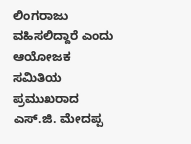ಲಿಂಗರಾಜು ವಹಿಸಲಿದ್ದಾರೆ ಎಂದು ಆಯೋಜಕ ಸಮಿತಿಯ ಪ್ರಮುಖರಾದ ಎಸ್.ಜಿ. ಮೇದಪ್ಪ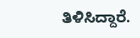ತಿಳಿಸಿದ್ದಾರೆ.